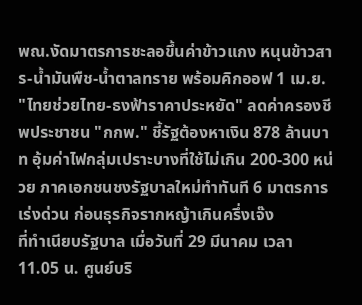พณ.งัดมาตรการชะลอขึ้นค่าข้าวแกง หนุนข้าวสาร-น้ำมันพืช-น้ำตาลทราย พร้อมคิกออฟ 1 เม.ย. "ไทยช่วยไทย-ธงฟ้าราคาประหยัด" ลดค่าครองชีพประชาชน "กกพ." ชี้รัฐต้องหาเงิน 878 ล้านบาท อุ้มค่าไฟกลุ่มเปราะบางที่ใช้ไม่เกิน 200-300 หน่วย ภาคเอกชนชงรัฐบาลใหม่ทำทันที 6 มาตรการเร่งด่วน ก่อนธุรกิจรากหญ้าเกินครึ่งเจ๊ง
ที่ทำเนียบรัฐบาล เมื่อวันที่ 29 มีนาคม เวลา 11.05 น. ศูนย์บริ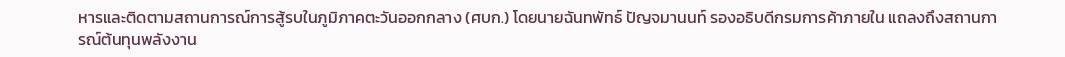หารและติดตามสถานการณ์การสู้รบในภูมิภาคตะวันออกกลาง (ศบก.) โดยนายฉันทพัทธ์ ปัญจมานนท์ รองอธิบดีกรมการค้าภายใน แถลงถึงสถานการณ์ต้นทุนพลังงาน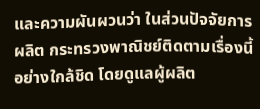และความผันผวนว่า ในส่วนปัจจัยการผลิต กระทรวงพาณิชย์ติดตามเรื่องนี้อย่างใกล้ชิด โดยดูแลผู้ผลิต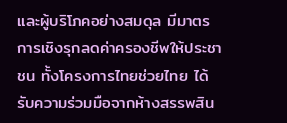และผู้บริโภคอย่างสมดุล มีมาตรการเชิงรุกลดค่าครองชีพให้ประชาชน ทั้งโครงการไทยช่วยไทย ได้รับความร่วมมือจากห้างสรรพสิน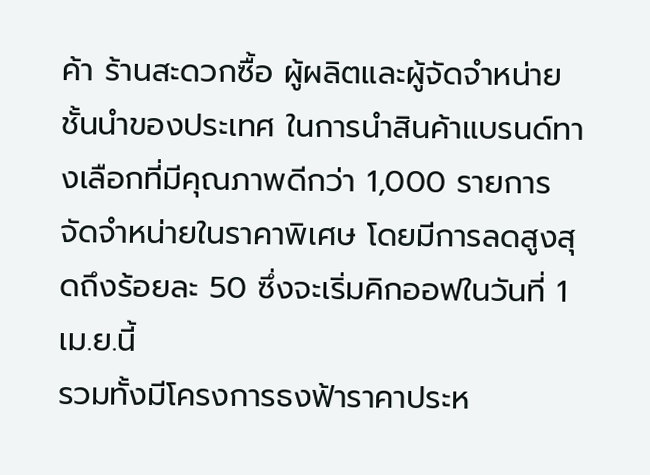ค้า ร้านสะดวกซื้อ ผู้ผลิตและผู้จัดจำหน่ายชั้นนำของประเทศ ในการนำสินค้าแบรนด์ทางเลือกที่มีคุณภาพดีกว่า 1,000 รายการ จัดจำหน่ายในราคาพิเศษ โดยมีการลดสูงสุดถึงร้อยละ 50 ซึ่งจะเริ่มคิกออฟในวันที่ 1 เม.ย.นี้
รวมทั้งมีโครงการธงฟ้าราคาประห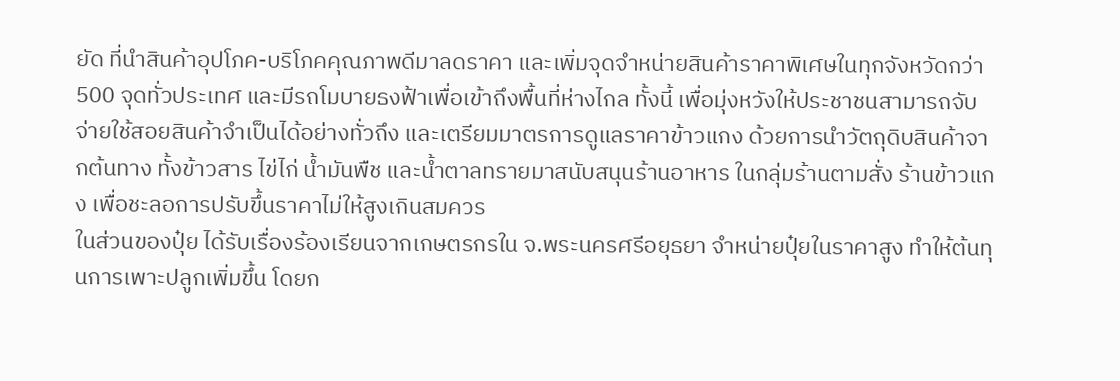ยัด ที่นำสินค้าอุปโภค-บริโภคคุณภาพดีมาลดราคา และเพิ่มจุดจำหน่ายสินค้าราคาพิเศษในทุกจังหวัดกว่า 500 จุดทั่วประเทศ และมีรถโมบายธงฟ้าเพื่อเข้าถึงพื้นที่ห่างไกล ทั้งนี้ เพื่อมุ่งหวังให้ประชาชนสามารถจับจ่ายใช้สอยสินค้าจำเป็นได้อย่างทั่วถึง และเตรียมมาตรการดูแลราคาข้าวแกง ด้วยการนำวัตถุดิบสินค้าจากต้นทาง ทั้งข้าวสาร ไข่ไก่ น้ำมันพืช และน้ำตาลทรายมาสนับสนุนร้านอาหาร ในกลุ่มร้านตามสั่ง ร้านข้าวแกง เพื่อชะลอการปรับขึ้นราคาไม่ให้สูงเกินสมควร
ในส่วนของปุ๋ย ได้รับเรื่องร้องเรียนจากเกษตรกรใน จ.พระนครศรีอยุธยา จำหน่ายปุ๋ยในราคาสูง ทำให้ต้นทุนการเพาะปลูกเพิ่มขึ้น โดยก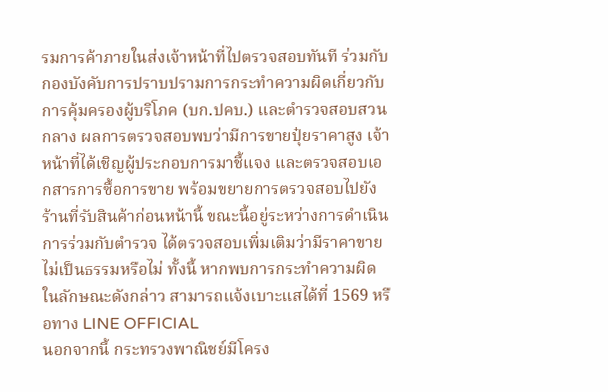รมการค้าภายในส่งเจ้าหน้าที่ไปตรวจสอบทันที ร่วมกับกองบังคับการปราบปรามการกระทำความผิดเกี่ยวกับการคุ้มครองผู้บริโภค (บก.ปคบ.) และตำรวจสอบสวนกลาง ผลการตรวจสอบพบว่ามีการขายปุ๋ยราคาสูง เจ้าหน้าที่ได้เชิญผู้ประกอบการมาชี้แจง และตรวจสอบเอกสารการซื้อการขาย พร้อมขยายการตรวจสอบไปยังร้านที่รับสินค้าก่อนหน้านี้ ขณะนี้อยู่ระหว่างการดำเนินการร่วมกับตำรวจ ได้ตรวจสอบเพิ่มเติมว่ามีราคาขายไม่เป็นธรรมหรือไม่ ทั้งนี้ หากพบการกระทำความผิดในลักษณะดังกล่าว สามารถแจ้งเบาะแสได้ที่ 1569 หรือทาง LINE OFFICIAL
นอกจากนี้ กระทรวงพาณิชย์มีโครง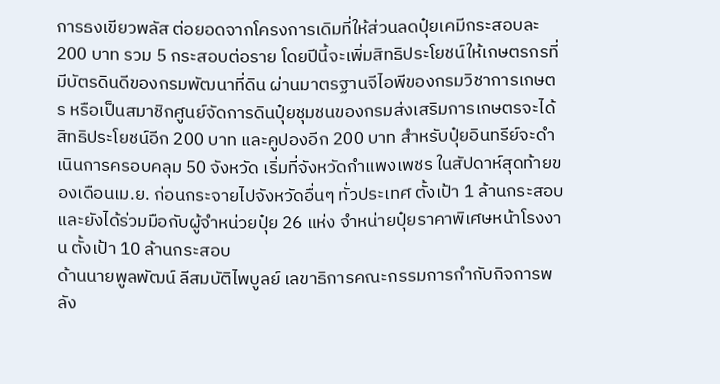การธงเขียวพลัส ต่อยอดจากโครงการเดิมที่ให้ส่วนลดปุ๋ยเคมีกระสอบละ 200 บาท รวม 5 กระสอบต่อราย โดยปีนี้จะเพิ่มสิทธิประโยชน์ให้เกษตรกรที่มีบัตรดินดีของกรมพัฒนาที่ดิน ผ่านมาตรฐานจีไอพีของกรมวิชาการเกษตร หรือเป็นสมาชิกศูนย์จัดการดินปุ๋ยชุมชนของกรมส่งเสริมการเกษตรจะได้สิทธิประโยชน์อีก 200 บาท และคูปองอีก 200 บาท สำหรับปุ๋ยอินทรีย์จะดำเนินการครอบคลุม 50 จังหวัด เริ่มที่จังหวัดกำแพงเพชร ในสัปดาห์สุดท้ายของเดือนเม.ย. ก่อนกระจายไปจังหวัดอื่นๆ ทั่วประเทศ ตั้งเป้า 1 ล้านกระสอบ และยังได้ร่วมมือกับผู้จำหน่วยปุ๋ย 26 แห่ง จำหน่ายปุ๋ยราคาพิเศษหน้าโรงงาน ตั้งเป้า 10 ล้านกระสอบ
ด้านนายพูลพัฒน์ ลีสมบัติไพบูลย์ เลขาธิการคณะกรรมการกำกับกิจการพลัง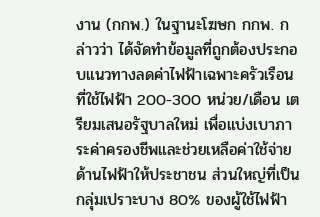งาน (กกพ.) ในฐานะโฆษก กกพ. กล่าวว่า ได้จัดทำข้อมูลที่ถูกต้องประกอบแนวทางลดค่าไฟฟ้าเฉพาะครัวเรือนที่ใช้ไฟฟ้า 200-300 หน่วย/เดือน เตรียมเสนอรัฐบาลใหม่ เพื่อแบ่งเบาภาระค่าครองชีพและช่วยเหลือค่าใช้จ่ายด้านไฟฟ้าให้ประชาชน ส่วนใหญ่ที่เป็นกลุ่มเปราะบาง 80% ของผู้ใช้ไฟฟ้า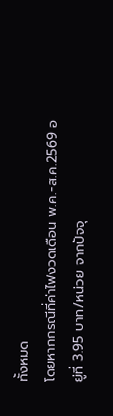ทั้งหมด
โดยหากกรณีที่ค่าไฟงวดเดือน พ.ค.-ส.ค.2569 อยู่ที่ 3.95 บาท/หน่วย จากปัจจุ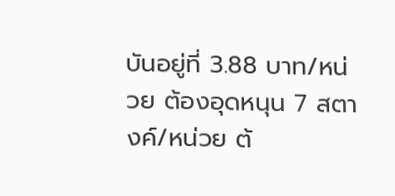บันอยู่ที่ 3.88 บาท/หน่วย ต้องอุดหนุน 7 สตางค์/หน่วย ต้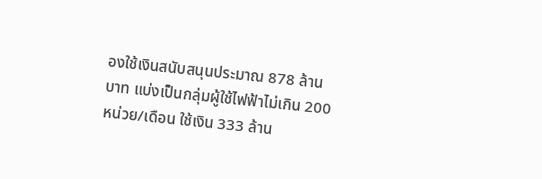องใช้เงินสนับสนุนประมาณ 878 ล้านบาท แบ่งเป็นกลุ่มผู้ใช้ไฟฟ้าไม่เกิน 200 หน่วย/เดือน ใช้เงิน 333 ล้าน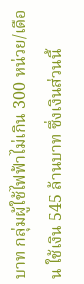บาท กลุ่มผู้ใช้ไฟฟ้าไม่เกิน 300 หน่วย/เดือน ใช้เงิน 545 ล้านบาท ซึ่งเงินส่วนนี้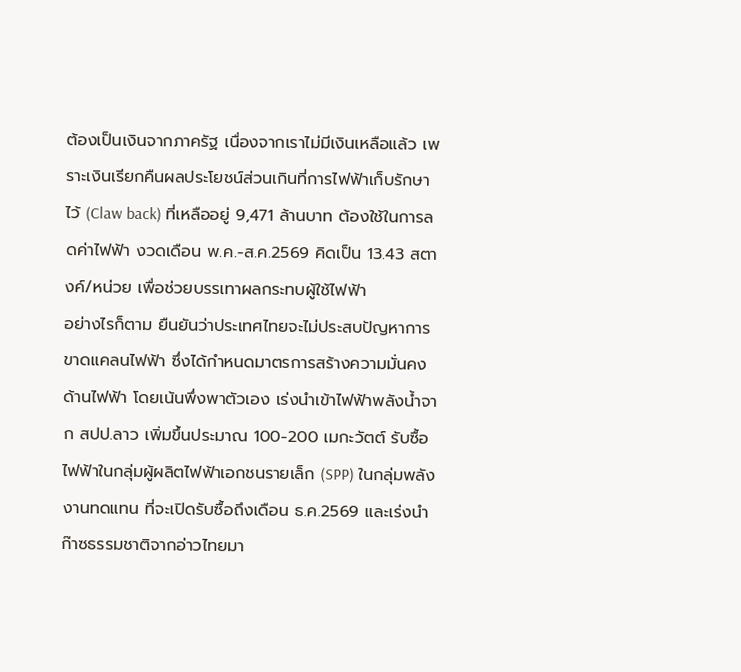ต้องเป็นเงินจากภาครัฐ เนื่องจากเราไม่มีเงินเหลือแล้ว เพราะเงินเรียกคืนผลประโยชน์ส่วนเกินที่การไฟฟ้าเก็บรักษาไว้ (Claw back) ที่เหลืออยู่ 9,471 ล้านบาท ต้องใช้ในการลดค่าไฟฟ้า งวดเดือน พ.ค.-ส.ค.2569 คิดเป็น 13.43 สตางค์/หน่วย เพื่อช่วยบรรเทาผลกระทบผู้ใช้ไฟฟ้า
อย่างไรก็ตาม ยืนยันว่าประเทศไทยจะไม่ประสบปัญหาการขาดแคลนไฟฟ้า ซึ่งได้กำหนดมาตรการสร้างความมั่นคงด้านไฟฟ้า โดยเน้นพึ่งพาตัวเอง เร่งนำเข้าไฟฟ้าพลังน้ำจาก สปป.ลาว เพิ่มขึ้นประมาณ 100-200 เมกะวัตต์ รับซื้อไฟฟ้าในกลุ่มผู้ผลิตไฟฟ้าเอกชนรายเล็ก (SPP) ในกลุ่มพลังงานทดแทน ที่จะเปิดรับซื้อถึงเดือน ธ.ค.2569 และเร่งนำก๊าซธรรมชาติจากอ่าวไทยมา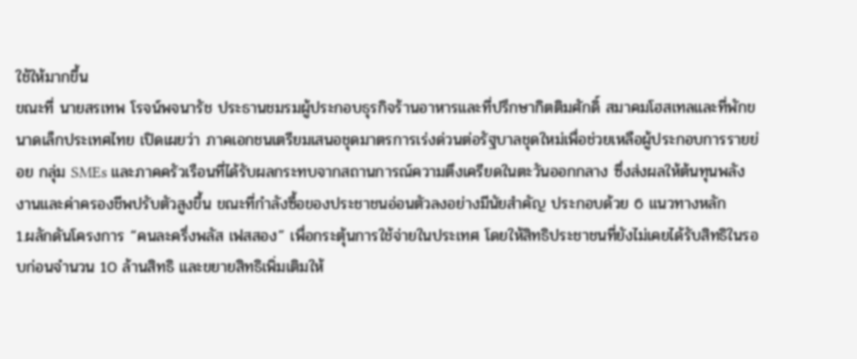ใช้ให้มากขึ้น
ขณะที่ นายสรเทพ โรจน์พจนารัช ประธานชมรมผู้ประกอบธุรกิจร้านอาหารและที่ปรึกษากิตติมศักดิ์ สมาคมโฮสเทลและที่พักขนาดเล็กประเทศไทย เปิดเผยว่า ภาคเอกชนเตรียมเสนอชุดมาตรการเร่งด่วนต่อรัฐบาลชุดใหม่เพื่อช่วยเหลือผู้ประกอบการรายย่อย กลุ่ม SMEs และภาคครัวเรือนที่ได้รับผลกระทบจากสถานการณ์ความตึงเครียดในตะวันออกกลาง ซึ่งส่งผลให้ต้นทุนพลังงานและค่าครองชีพปรับตัวสูงขึ้น ขณะที่กำลังซื้อของประชาชนอ่อนตัวลงอย่างมีนัยสำคัญ ประกอบด้วย 6 แนวทางหลัก
1.ผลักดันโครงการ “คนละครึ่งพลัส เฟสสอง” เพื่อกระตุ้นการใช้จ่ายในประเทศ โดยให้สิทธิประชาชนที่ยังไม่เคยได้รับสิทธิในรอบก่อนจำนวน 10 ล้านสิทธิ และขยายสิทธิเพิ่มเติมให้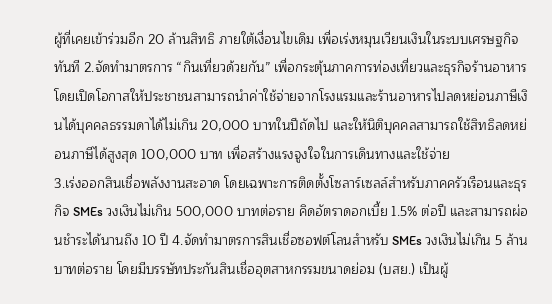ผู้ที่เคยเข้าร่วมอีก 20 ล้านสิทธิ ภายใต้เงื่อนไขเดิม เพื่อเร่งหมุนเวียนเงินในระบบเศรษฐกิจทันที 2.จัดทำมาตรการ “กินเที่ยวด้วยกัน” เพื่อกระตุ้นภาคการท่องเที่ยวและธุรกิจร้านอาหาร โดยเปิดโอกาสให้ประชาชนสามารถนำค่าใช้จ่ายจากโรงแรมและร้านอาหารไปลดหย่อนภาษีเงินได้บุคคลธรรมดาได้ไม่เกิน 20,000 บาทในปีถัดไป และให้นิติบุคคลสามารถใช้สิทธิลดหย่อนภาษีได้สูงสุด 100,000 บาท เพื่อสร้างแรงจูงใจในการเดินทางและใช้จ่าย
3.เร่งออกสินเชื่อพลังงานสะอาด โดยเฉพาะการติดตั้งโซลาร์เซลล์สำหรับภาคครัวเรือนและธุรกิจ SMEs วงเงินไม่เกิน 500,000 บาทต่อราย คิดอัตราดอกเบี้ย 1.5% ต่อปี และสามารถผ่อนชำระได้นานถึง 10 ปี 4.จัดทำมาตรการสินเชื่อซอฟต์โลนสำหรับ SMEs วงเงินไม่เกิน 5 ล้านบาทต่อราย โดยมีบรรษัทประกันสินเชื่ออุตสาหกรรมขนาดย่อม (บสย.) เป็นผู้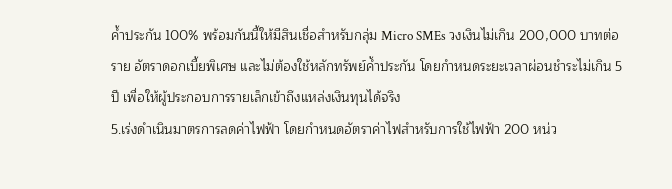ค้ำประกัน 100% พร้อมกันนี้ให้มีสินเชื่อสำหรับกลุ่ม Micro SMEs วงเงินไม่เกิน 200,000 บาทต่อราย อัตราดอกเบี้ยพิเศษ และไม่ต้องใช้หลักทรัพย์ค้ำประกัน โดยกำหนดระยะเวลาผ่อนชำระไม่เกิน 5 ปี เพื่อให้ผู้ประกอบการรายเล็กเข้าถึงแหล่งเงินทุนได้จริง
5.เร่งดำเนินมาตรการลดค่าไฟฟ้า โดยกำหนดอัตราค่าไฟสำหรับการใช้ไฟฟ้า 200 หน่ว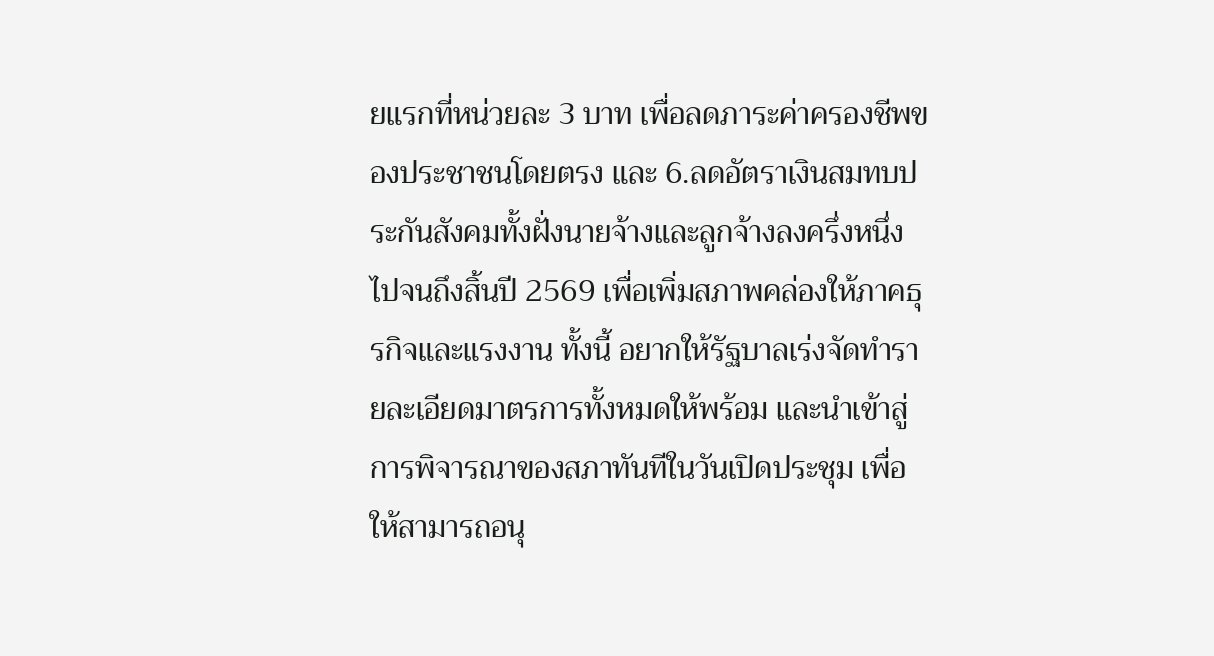ยแรกที่หน่วยละ 3 บาท เพื่อลดภาระค่าครองชีพของประชาชนโดยตรง และ 6.ลดอัตราเงินสมทบประกันสังคมทั้งฝั่งนายจ้างและลูกจ้างลงครึ่งหนึ่งไปจนถึงสิ้นปี 2569 เพื่อเพิ่มสภาพคล่องให้ภาคธุรกิจและแรงงาน ทั้งนี้ อยากให้รัฐบาลเร่งจัดทำรายละเอียดมาตรการทั้งหมดให้พร้อม และนำเข้าสู่การพิจารณาของสภาทันทีในวันเปิดประชุม เพื่อให้สามารถอนุ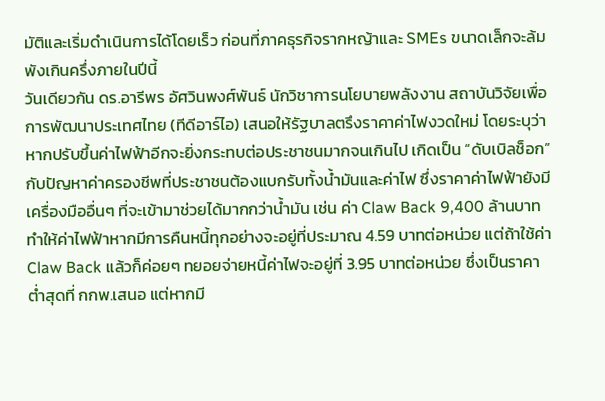มัติและเริ่มดำเนินการได้โดยเร็ว ก่อนที่ภาคธุรกิจรากหญ้าและ SMEs ขนาดเล็กจะล้มพังเกินครึ่งภายในปีนี้
วันเดียวกัน ดร.อารีพร อัศวินพงศ์พันธ์ นักวิชาการนโยบายพลังงาน สถาบันวิจัยเพื่อการพัฒนาประเทศไทย (ทีดีอาร์ไอ) เสนอให้รัฐบาลตรึงราคาค่าไฟงวดใหม่ โดยระบุว่า หากปรับขึ้นค่าไฟฟ้าอีกจะยิ่งกระทบต่อประชาชนมากจนเกินไป เกิดเป็น “ดับเบิลช็อก” กับปัญหาค่าครองชีพที่ประชาชนต้องแบกรับทั้งน้ำมันและค่าไฟ ซึ่งราคาค่าไฟฟ้ายังมีเครื่องมืออื่นๆ ที่จะเข้ามาช่วยได้มากกว่าน้ำมัน เช่น ค่า Claw Back 9,400 ล้านบาท ทำให้ค่าไฟฟ้าหากมีการคืนหนี้ทุกอย่างจะอยู่ที่ประมาณ 4.59 บาทต่อหน่วย แต่ถ้าใช้ค่าClaw Back แล้วก็ค่อยๆ ทยอยจ่ายหนี้ค่าไฟจะอยู่ที่ 3.95 บาทต่อหน่วย ซึ่งเป็นราคาต่ำสุดที่ กกพ.เสนอ แต่หากมี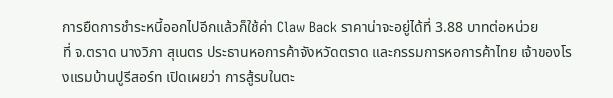การยืดการชำระหนี้ออกไปอีกแล้วก็ใช้ค่า Claw Back ราคาน่าจะอยู่ได้ที่ 3.88 บาทต่อหน่วย
ที่ จ.ตราด นางวิภา สุเนตร ประธานหอการค้าจังหวัดตราด และกรรมการหอการค้าไทย เจ้าของโรงแรมบ้านปูรีสอร์ท เปิดเผยว่า การสู้รบในตะ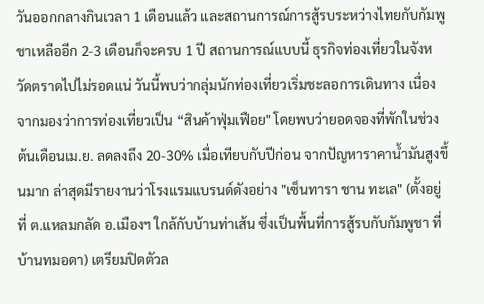วันออกกลางกินเวลา 1 เดือนแล้ว และสถานการณ์การสู้รบระหว่างไทยกับกัมพูชาเหลืออีก 2-3 เดือนก็จะครบ 1 ปี สถานการณ์แบบนี้ ธุรกิจท่องเที่ยวในจังหวัดตราดไปไม่รอดแน่ วันนี้พบว่ากลุ่มนักท่องเที่ยวเริ่มชะลอการเดินทาง เนื่องจากมองว่าการท่องเที่ยวเป็น “สินค้าฟุ่มเฟือย" โดยพบว่ายอดจองที่พักในช่วงต้นเดือนเม.ย. ลดลงถึง 20-30% เมื่อเทียบกับปีก่อน จากปัญหาราคาน้ำมันสูงขึ้นมาก ล่าสุดมีรายงานว่าโรงแรมแบรนด์ดังอย่าง "เซ็นทารา ชาน ทะเล" (ตั้งอยู่ที่ ต.แหลมกลัด อ.เมืองฯ ใกล้กับบ้านท่าเส้น ซึ่งเป็นพื้นที่การสู้รบกับกัมพูชา ที่บ้านทมอดา) เตรียมปิดตัวล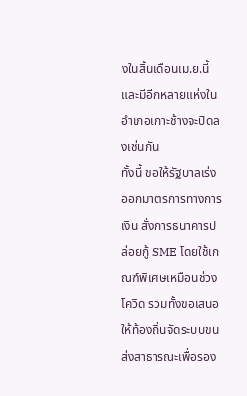งในสิ้นเดือนเม.ย.นี้ และมีอีกหลายแห่งในอำเภอเกาะช้างจะปิดลงเช่นกัน
ทั้งนี้ ขอให้รัฐบาลเร่งออกมาตรการทางการเงิน สั่งการธนาคารปล่อยกู้ SME โดยใช้เกณฑ์พิเศษเหมือนช่วงโควิด รวมทั้งขอเสนอให้ท้องถิ่นจัดระบบขนส่งสาธารณะเพื่อรอง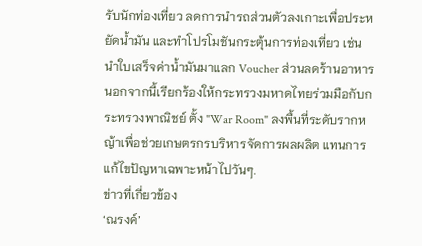รับนักท่องเที่ยว ลดการนำรถส่วนตัวลงเกาะเพื่อประหยัดน้ำมัน และทำโปรโมชันกระตุ้นการท่องเที่ยว เช่น นำใบเสร็จค่าน้ำมันมาแลก Voucher ส่วนลดร้านอาหาร นอกจากนี้เรียกร้องให้กระทรวงมหาดไทยร่วมมือกับกระทรวงพาณิชย์ ตั้ง "War Room" ลงพื้นที่ระดับรากหญ้าเพื่อช่วยเกษตรกรบริหารจัดการผลผลิต แทนการแก้ไขปัญหาเฉพาะหน้าไปวันๆ.
ข่าวที่เกี่ยวข้อง
‘ณรงค์’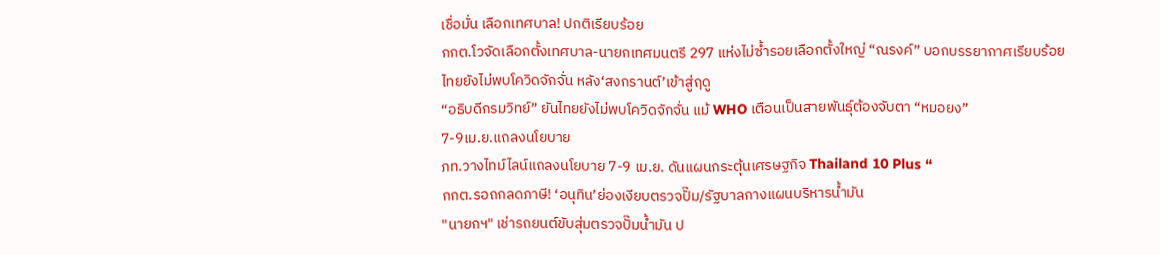เชื่อมั่น เลือกเทศบาล! ปกติเรียบร้อย
กกต.โวจัดเลือกตั้งเทศบาล-นายกเทศมนตรี 297 แห่งไม่ซ้ำรอยเลือกตั้งใหญ่ “ณรงค์” บอกบรรยากาศเรียบร้อย
ไทยยังไม่พบโควิดจักจั่น หลัง‘สงกรานต์’เข้าสู่ฤดู
“อธิบดีกรมวิทย์” ยันไทยยังไม่พบโควิดจักจั่น แม้ WHO เตือนเป็นสายพันธุ์ต้องจับตา “หมอยง”
7-9เม.ย.แถลงนโยบาย
ภท.วางไทม์ไลน์แถลงนโยบาย 7-9 เม.ย. ดันแผนกระตุ้นเศรษฐกิจ Thailand 10 Plus “
กกต.รอถกลดภาษี! ‘อนุทิน’ย่องเงียบตรวจปั๊ม/รัฐบาลกางแผนบริหารน้ำมัน
"นายกฯ" เช่ารถยนต์ขับสุ่มตรวจปั๊มน้ำมัน ป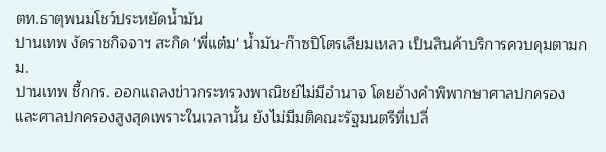ตท.ธาตุพนมโชว์ประหยัดน้ำมัน
ปานเทพ งัดราชกิจจาฯ สะกิด 'พี่แต๋ม' น้ำมัน-ก๊าซปิโตรเลียมเหลว เป็นสินค้าบริการควบคุมตามกม.
ปานเทพ ชี้กกร. ออกแถลงข่าวกระทรวงพาณิชย์ไม่มีอำนาจ โดยอ้างคำพิพากษาศาลปกครองและศาลปกครองสูงสุดเพราะในเวลานั้น ยังไม่มีมติคณะรัฐมนตรีที่เปลี่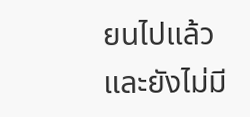ยนไปแล้ว และยังไม่มี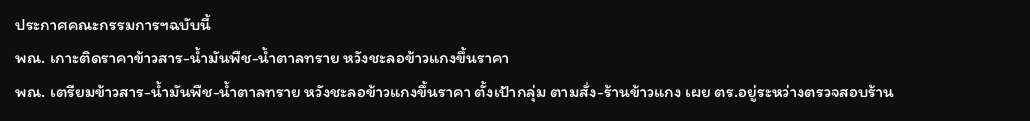ประกาศคณะกรรมการฯฉบับนี้
พณ. เกาะติดราคาข้าวสาร-น้ำมันพืช-น้ำตาลทราย หวังชะลอข้าวแกงขึ้นราคา
พณ. เตรียมข้าวสาร-น้ำมันพืช-น้ำตาลทราย หวังชะลอข้าวแกงขึ้นราคา ตั้งเป้ากลุ่ม ตามสั่ง-ร้านข้าวแกง เผย ตร.อยู่ระหว่างตรวจสอบร้าน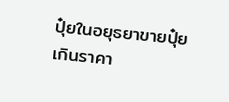ปุ๋ยในอยุธยาขายปุ๋ยเกินราคา